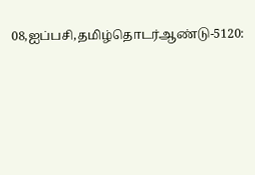08,ஐப்பசி,தமிழ்தொடர்ஆண்டு-5120: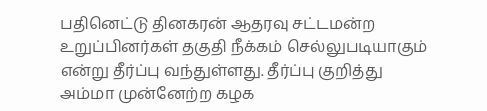பதினெட்டு தினகரன் ஆதரவு சட்டமன்ற உறுப்பினர்கள் தகுதி நீக்கம் செல்லுபடியாகும் என்று தீர்ப்பு வந்துள்ளது. தீர்ப்பு குறித்து அம்மா முன்னேற்ற கழக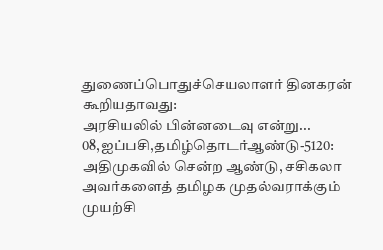துணைப்பொதுச்செயலாளர் தினகரன் கூறியதாவது:
அரசியலில் பின்னடைவு என்று...
08,ஐப்பசி,தமிழ்தொடர்ஆண்டு-5120: அதிமுகவில் சென்ற ஆண்டு, சசிகலா அவர்களைத் தமிழக முதல்வராக்கும் முயற்சி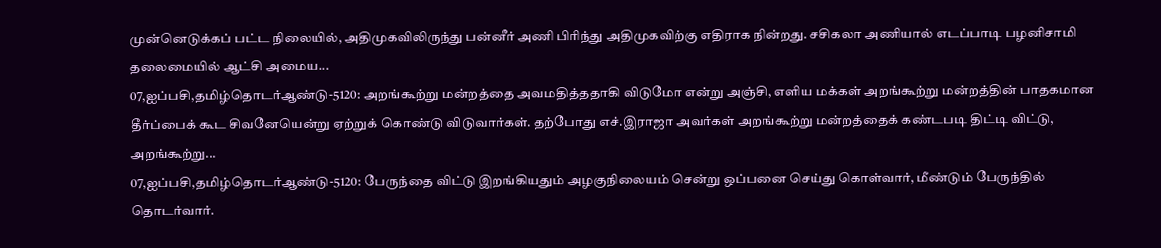முன்னெடுக்கப் பட்ட நிலையில், அதிமுகவிலிருந்து பன்னீர் அணி பிரிந்து அதிமுகவிற்கு எதிராக நின்றது. சசிகலா அணியால் எடப்பாடி பழனிசாமி தலைமையில் ஆட்சி அமைய...
07,ஐப்பசி,தமிழ்தொடர்ஆண்டு-5120: அறங்கூற்று மன்றத்தை அவமதித்ததாகி விடுமோ என்று அஞ்சி, எளிய மக்கள் அறங்கூற்று மன்றத்தின் பாதகமான தீர்ப்பைக் கூட சிவனேயென்று ஏற்றுக் கொண்டு விடுவார்கள். தற்போது எச்.இராஜா அவர்கள் அறங்கூற்று மன்றத்தைக் கண்டபடி திட்டி விட்டு, அறங்கூற்று...
07,ஐப்பசி,தமிழ்தொடர்ஆண்டு-5120: பேருந்தை விட்டு இறங்கியதும் அழகுநிலையம் சென்று ஒப்பனை செய்து கொள்வார், மீண்டும் பேருந்தில் தொடர்வார்.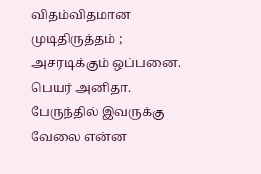விதம்விதமான முடிதிருத்தம் ; அசரடிக்கும் ஒப்பனை. பெயர் அனிதா. பேருந்தில் இவருக்கு வேலை என்ன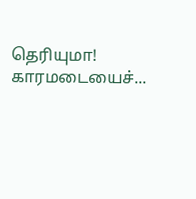தெரியுமா!
காரமடையைச்...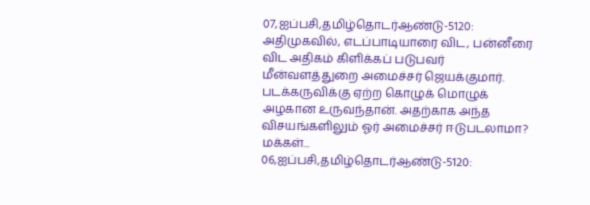07,ஐப்பசி,தமிழ்தொடர்ஆண்டு-5120: அதிமுகவில், எடப்பாடியாரை விட, பன்னீரை விட அதிகம் கிளிக்கப் படுபவர் மீன்வளத்துறை அமைச்சர் ஜெயக்குமார். படக்கருவிக்கு ஏற்ற கொழுக் மொழுக் அழகான உருவந்தான். அதற்காக அந்த விசயங்களிலும் ஓர் அமைச்சர் ஈடுபடலாமா? மக்கள்...
06,ஐப்பசி,தமிழ்தொடர்ஆண்டு-5120: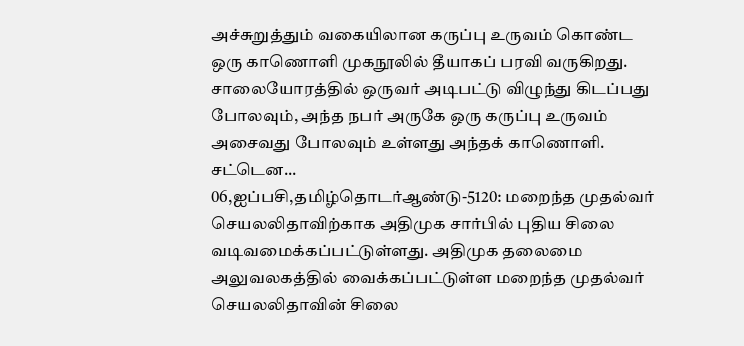அச்சுறுத்தும் வகையிலான கருப்பு உருவம் கொண்ட ஒரு காணொளி முகநூலில் தீயாகப் பரவி வருகிறது. சாலையோரத்தில் ஒருவர் அடிபட்டு விழுந்து கிடப்பது போலவும், அந்த நபர் அருகே ஒரு கருப்பு உருவம் அசைவது போலவும் உள்ளது அந்தக் காணொளி. சட்டென...
06,ஐப்பசி,தமிழ்தொடர்ஆண்டு-5120: மறைந்த முதல்வர் செயலலிதாவிற்காக அதிமுக சார்பில் புதிய சிலை வடிவமைக்கப்பட்டுள்ளது. அதிமுக தலைமை அலுவலகத்தில் வைக்கப்பட்டுள்ள மறைந்த முதல்வர் செயலலிதாவின் சிலை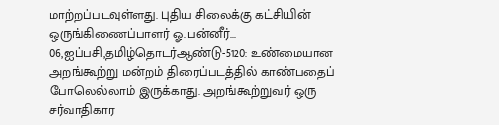மாற்றப்படவுள்ளது. புதிய சிலைக்கு கட்சியின் ஒருங்கிணைப்பாளர் ஓ.பன்னீர்...
06,ஐப்பசி,தமிழ்தொடர்ஆண்டு-5120: உண்மையான அறங்கூற்று மன்றம் திரைப்படத்தில் காண்பதைப் போலெல்லாம் இருக்காது. அறங்கூற்றுவர் ஒரு சர்வாதிகார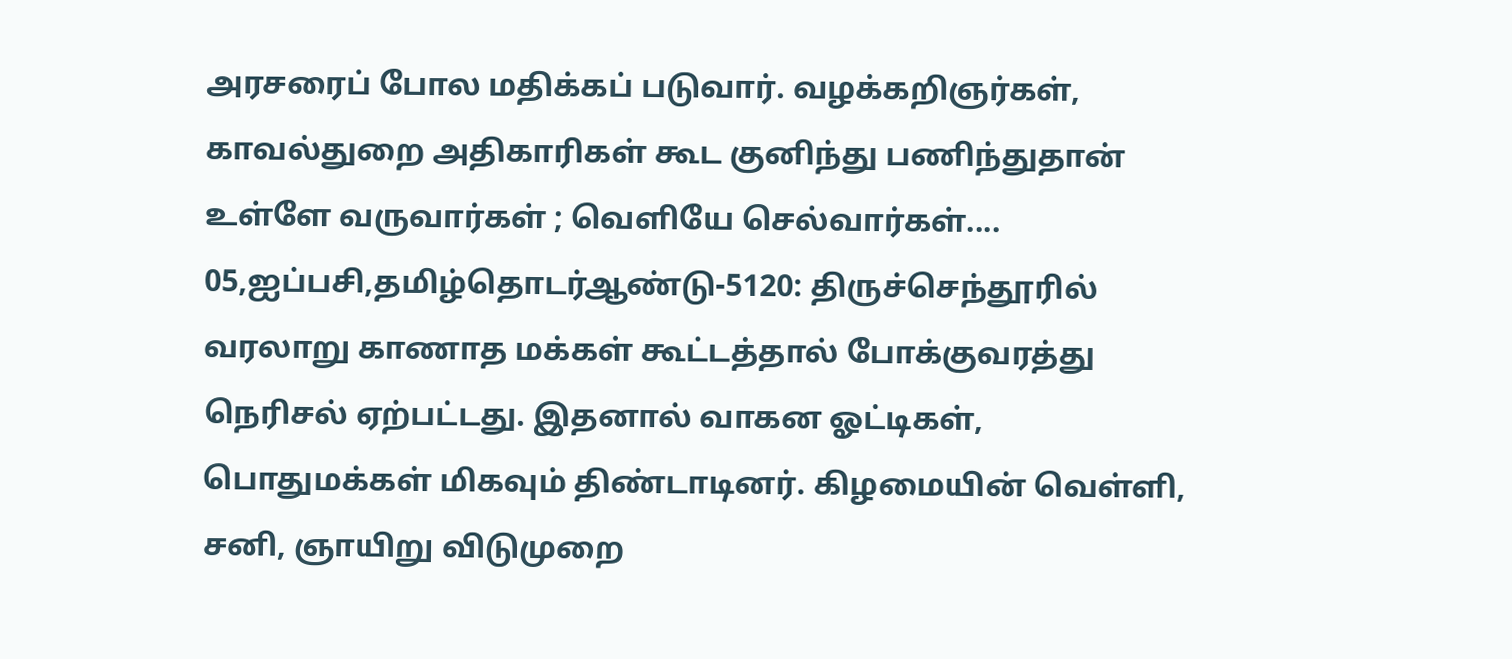அரசரைப் போல மதிக்கப் படுவார். வழக்கறிஞர்கள், காவல்துறை அதிகாரிகள் கூட குனிந்து பணிந்துதான் உள்ளே வருவார்கள் ; வெளியே செல்வார்கள்....
05,ஐப்பசி,தமிழ்தொடர்ஆண்டு-5120: திருச்செந்தூரில் வரலாறு காணாத மக்கள் கூட்டத்தால் போக்குவரத்து நெரிசல் ஏற்பட்டது. இதனால் வாகன ஓட்டிகள், பொதுமக்கள் மிகவும் திண்டாடினர். கிழமையின் வெள்ளி, சனி, ஞாயிறு விடுமுறை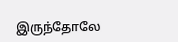இருந்தோலே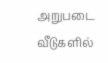அறுபடை வீடுகளில்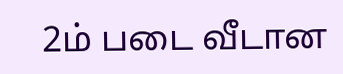2ம் படை வீடான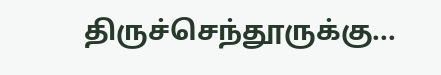திருச்செந்தூருக்கு...